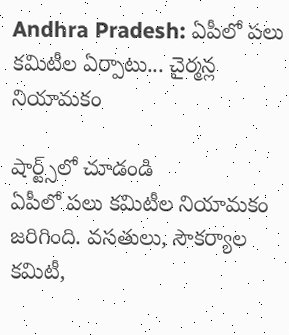Andhra Pradesh: ఏపీలో పలు కమిటీల ఏర్పాటు... చైర్మన్ల నియామకం

షార్ట్స్‌లో చూడండి
ఏపీలో పలు కమిటీల నియామకం జరిగింది. వసతులు, సౌకర్యాల కమిటీ,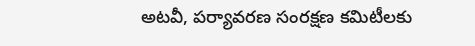అటవీ, పర్యావరణ సంరక్షణ కమిటీలకు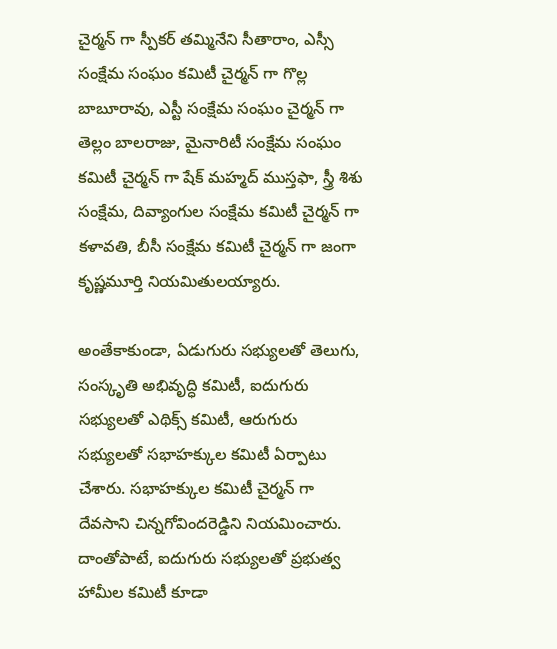చైర్మన్ గా స్పీకర్ తమ్మినేని సీతారాం, ఎస్సీ సంక్షేమ సంఘం కమిటీ చైర్మన్ గా గొల్ల బాబూరావు, ఎస్టీ సంక్షేమ సంఘం చైర్మన్ గా తెల్లం బాలరాజు, మైనారిటీ సంక్షేమ సంఘం కమిటీ చైర్మన్ గా షేక్ మహ్మద్ ముస్తఫా, స్త్రీ శిశు సంక్షేమ, దివ్యాంగుల సంక్షేమ కమిటీ చైర్మన్ గా కళావతి, బీసీ సంక్షేమ కమిటీ చైర్మన్ గా జంగా కృష్ణమూర్తి నియమితులయ్యారు.

అంతేకాకుండా, ఏడుగురు సభ్యులతో తెలుగు, సంస్కృతి అభివృద్ధి కమిటీ, ఐదుగురు సభ్యులతో ఎథిక్స్ కమిటీ, ఆరుగురు సభ్యులతో సభాహక్కుల కమిటీ ఏర్పాటు చేశారు. సభాహక్కుల కమిటీ చైర్మన్ గా దేవసాని చిన్నగోవిందరెడ్డిని నియమించారు. దాంతోపాటే, ఐదుగురు సభ్యులతో ప్రభుత్వ హామీల కమిటీ కూడా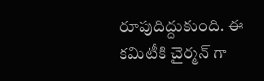రూపుదిద్దుకుంది. ఈ కమిటీకి చైర్మన్ గా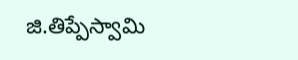జి.తిప్పేస్వామి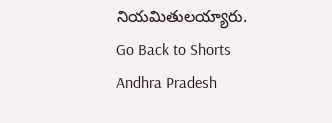నియమితులయ్యారు.
Go Back to Shorts
Andhra Pradesh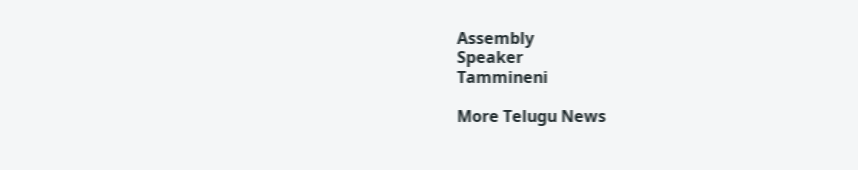Assembly
Speaker
Tammineni

More Telugu News